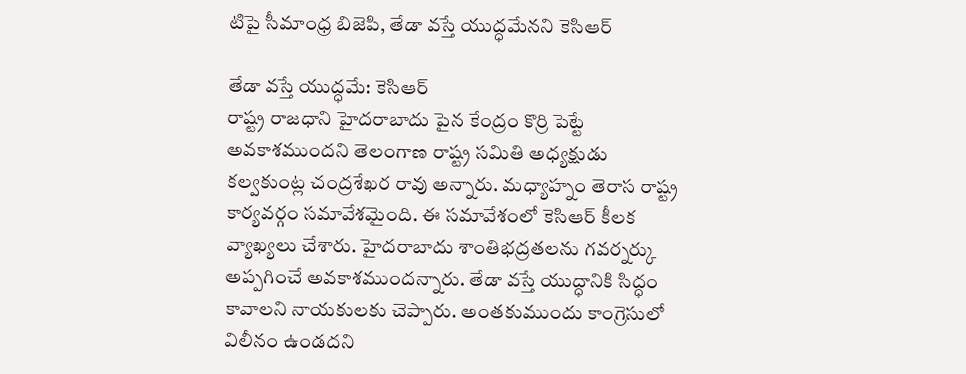టిపై సీమాంధ్ర బిజెపి, తేడా వస్తే యుద్ధమేనని కెసిఆర్

తేడా వస్తే యుద్ధమే: కెసిఆర్
రాష్ట్ర రాజధాని హైదరాబాదు పైన కేంద్రం కొర్రి పెట్టే అవకాశముందని తెలంగాణ రాష్ట్ర సమితి అధ్యక్షుడు కల్వకుంట్ల చంద్రశేఖర రావు అన్నారు. మధ్యాహ్నం తెరాస రాష్ట్ర కార్యవర్గం సమావేశమైంది. ఈ సమావేశంలో కెసిఆర్ కీలక వ్యాఖ్యలు చేశారు. హైదరాబాదు శాంతిభద్రతలను గవర్నర్కు అప్పగించే అవకాశముందన్నారు. తేడా వస్తే యుద్ధానికి సిద్ధం కావాలని నాయకులకు చెప్పారు. అంతకుముందు కాంగ్రెసులో విలీనం ఉండదని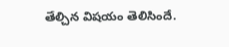తేల్చిన విషయం తెలిసిందే.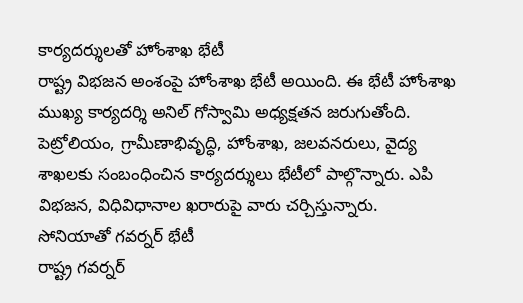కార్యదర్శులతో హోంశాఖ భేటీ
రాష్ట్ర విభజన అంశంపై హోంశాఖ భేటీ అయింది. ఈ భేటీ హోంశాఖ ముఖ్య కార్యదర్శి అనిల్ గోస్వామి అధ్యక్షతన జరుగుతోంది. పెట్రోలియం, గ్రామీణాభివృద్ధి, హోంశాఖ, జలవనరులు, వైద్య శాఖలకు సంబంధించిన కార్యదర్శులు భేటీలో పాల్గొన్నారు. ఎపి విభజన, విధివిధానాల ఖరారుపై వారు చర్చిస్తున్నారు.
సోనియాతో గవర్నర్ భేటీ
రాష్ట్ర గవర్నర్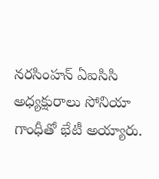నరసింహన్ ఏఐసిసి అధ్యక్షురాలు సోనియా గాంధీతో భేటీ అయ్యారు.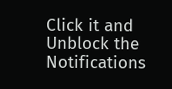Click it and Unblock the Notifications